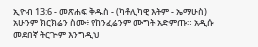ኢዮብ 13:6 - መጽሐፍ ቅዱስ - (ካቶሊካዊ እትም - ኤማሁስ) አሁንም ክርክሬን ስሙ፥ የከንፈሬንም ሙግት አድምጡ። አዲሱ መደበኛ ትርጒም እንግዲህ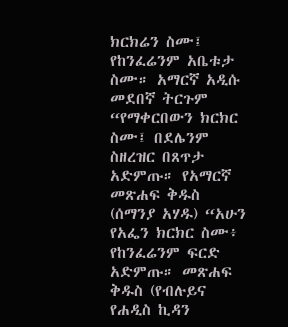ክርክሬን ስሙ፤ የከንፈሬንም አቤቱታ ስሙ። አማርኛ አዲሱ መደበኛ ትርጉም “የማቀርበውን ክርክር ስሙ፤ በደሌንም ስዘረዝር በጸጥታ አድምጡ። የአማርኛ መጽሐፍ ቅዱስ (ሰማንያ አሃዱ) “አሁን የአፌን ክርክር ስሙ፥ የከንፈሬንም ፍርድ አድምጡ። መጽሐፍ ቅዱስ (የብሉይና የሐዲስ ኪዳን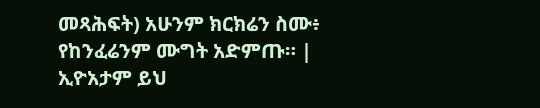መጻሕፍት) አሁንም ክርክሬን ስሙ፥ የከንፈሬንም ሙግት አድምጡ። |
ኢዮአታም ይህ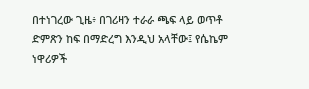በተነገረው ጊዜ፥ በገሪዛን ተራራ ጫፍ ላይ ወጥቶ ድምጽን ከፍ በማድረግ እንዲህ አላቸው፤ የሴኬም ነዋሪዎች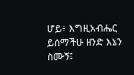ሆይ፥ እግዚአብሔር ይሰማችሁ ዘንድ እኔን ስሙኝ፤